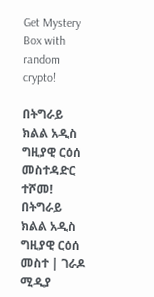Get Mystery Box with random crypto!

በትግራይ ክልል አዲስ ግዚያዊ ርዕሰ መስተዳድር ተሾመ! በትግራይ ክልል አዲስ ግዚያዊ ርዕሰ መስተ | ገራዶ ሚዲያ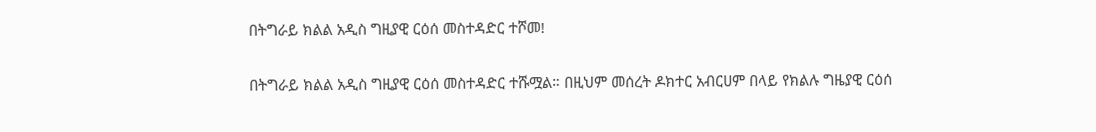በትግራይ ክልል አዲስ ግዚያዊ ርዕሰ መስተዳድር ተሾመ!

በትግራይ ክልል አዲስ ግዚያዊ ርዕሰ መስተዳድር ተሹሟል። በዚህም መሰረት ዶክተር አብርሀም በላይ የክልሉ ግዜያዊ ርዕሰ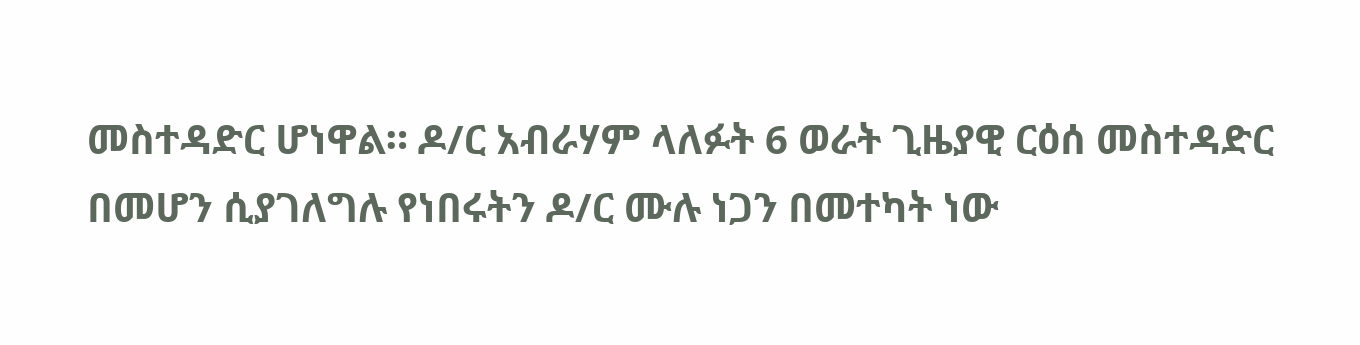መስተዳድር ሆነዋል። ዶ/ር አብራሃም ላለፉት 6 ወራት ጊዜያዊ ርዕሰ መስተዳድር በመሆን ሲያገለግሉ የነበሩትን ዶ/ር ሙሉ ነጋን በመተካት ነው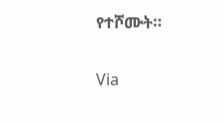የተሾሙት።

Via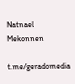Natnael Mekonnen

t.me/geradomedia